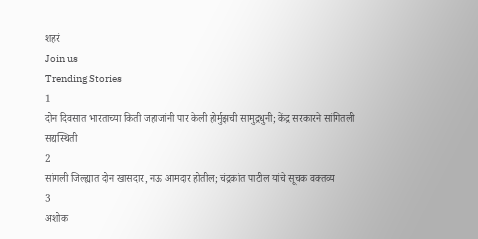शहरं
Join us
Trending Stories
1
दोन दिवसात भारताच्या किती जहाजांनी पार केली होर्मुझची सामुद्रधुनी; केंद्र सरकारने सांगितली सद्यस्थिती
2
सांगली जिल्ह्यात दोन खासदार, नऊ आमदार होतील; चंद्रकांत पाटील यांचे सूचक वक्तव्य
3
अशोक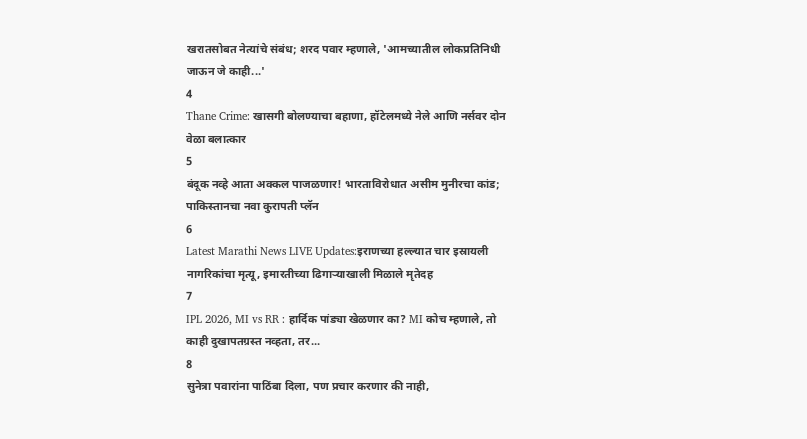खरातसोबत नेत्यांचे संबंध; शरद पवार म्हणाले, 'आमच्यातील लोकप्रतिनिधी जाऊन जे काही...'
4
Thane Crime: खासगी बोलण्याचा बहाणा, हॉटेलमध्ये नेले आणि नर्सवर दोन वेळा बलात्कार
5
बंदूक नव्हे आता अक्कल पाजळणार! भारताविरोधात असीम मुनीरचा कांड; पाकिस्तानचा नवा कुरापती प्लॅन
6
Latest Marathi News LIVE Updates:इराणच्या हल्ल्यात चार इस्रायली नागरिकांचा मृत्यू, इमारतीच्या ढिगाऱ्याखाली मिळाले मृतेदह
7
IPL 2026, MI vs RR : हार्दिक पांड्या खेळणार का? MI कोच म्हणाले, तो काही दुखापतग्रस्त नव्हता, तर...
8
सुनेत्रा पवारांना पाठिंबा दिला, पण प्रचार करणार की नाही,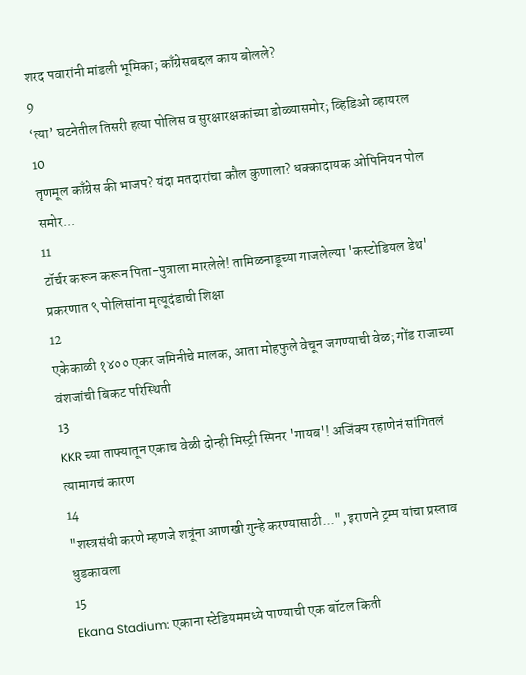शरद पवारांनी मांडली भूमिका; काँग्रेसबद्दल काय बोलले?
9
‘त्या’ घटनेतील तिसरी हत्या पोलिस व सुरक्षारक्षकांच्या डोळ्यासमोर; व्हिडिओ व्हायरल
10
तृणमूल काँग्रेस की भाजप? यंदा मतदारांचा कौल कुणाला? धक्कादायक ओपिनियन पोल समोर...
11
टॉर्चर करून करून पिता-पुत्राला मारलेले! तामिळनाडूच्या गाजलेल्या 'कस्टोडियल डेथ' प्रकरणात ९ पोलिसांना मृत्यूदंडाची शिक्षा
12
एकेकाळी १४०० एकर जमिनीचे मालक, आता मोहफुले वेचून जगण्याची वेळ; गोंड राजाच्या वंशजांची बिकट परिस्थिती
13
KKR च्या ताफ्यातून एकाच वेळी दोन्ही मिस्ट्री स्पिनर 'गायब'! अजिंक्य रहाणेनं सांगितलं त्यामागचं कारण
14
"शस्त्रसंधी करणे म्हणजे शत्रूंना आणखी गुन्हे करण्यासाठी...", इराणने ट्रम्प यांचा प्रस्ताव धुडकावला
15
Ekana Stadium: एकाना स्टेडियममध्ये पाण्याची एक बॉटल किती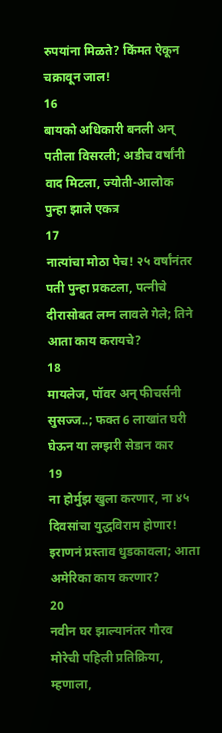रुपयांना मिळते? किंमत ऐकून चक्रावून जाल!
16
बायको अधिकारी बनली अन् पतीला विसरली; अडीच वर्षांनी वाद मिटला, ज्योती-आलोक पुन्हा झाले एकत्र
17
नात्यांचा मोठा पेच! २५ वर्षांनंतर पती पुन्हा प्रकटला, पत्नीचे दीरासोबत लग्न लावले गेले; तिने आता काय करायचे?
18
मायलेज, पॉवर अन् फीचर्सनी सुसज्ज..; फक्त 6 लाखांत घरी घेऊन या लग्झरी सेडान कार
19
ना होर्मुझ खुला करणार, ना ४५ दिवसांचा युद्धविराम होणार! इराणनं प्रस्ताव धुडकावला; आता अमेरिका काय करणार?
20
नवीन घर झाल्यानंतर गौरव मोरेची पहिली प्रतिक्रिया, म्हणाला,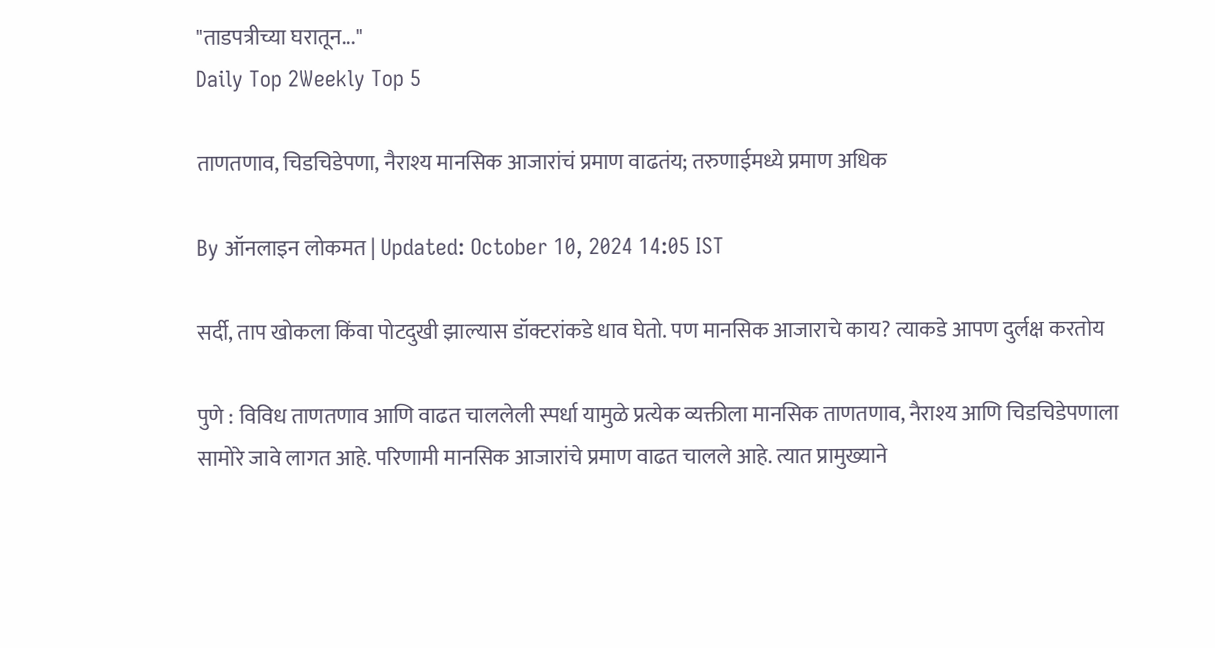"ताडपत्रीच्या घरातून..."
Daily Top 2Weekly Top 5

ताणतणाव, चिडचिडेपणा, नैराश्य मानसिक आजारांचं प्रमाण वाढतंय; तरुणाईमध्ये प्रमाण अधिक

By ऑनलाइन लोकमत | Updated: October 10, 2024 14:05 IST

सर्दी, ताप खोकला किंवा पोटदुखी झाल्यास डॉक्टरांकडे धाव घेतो. पण मानसिक आजाराचे काय? त्याकडे आपण दुर्लक्ष करतोय

पुणे : विविध ताणतणाव आणि वाढत चाललेली स्पर्धा यामुळे प्रत्येक व्यक्तीला मानसिक ताणतणाव, नैराश्य आणि चिडचिडेपणाला सामोरे जावे लागत आहे. परिणामी मानसिक आजारांचे प्रमाण वाढत चालले आहे. त्यात प्रामुख्याने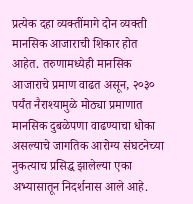प्रत्येक दहा व्यक्तींमागे दोन व्यक्ती मानसिक आजाराची शिकार होत आहेत. तरुणामध्येही मानसिक आजाराचे प्रमाण वाढत असून, २०३० पर्यंत नैराश्यामुळे मोठ्या प्रमाणात मानसिक दुबळेपणा वाढण्याचा धोका असल्याचे जागतिक आरोग्य संघटनेच्या नुकत्याच प्रसिद्ध झालेल्या एका अभ्यासातून निदर्शनास आले आहे.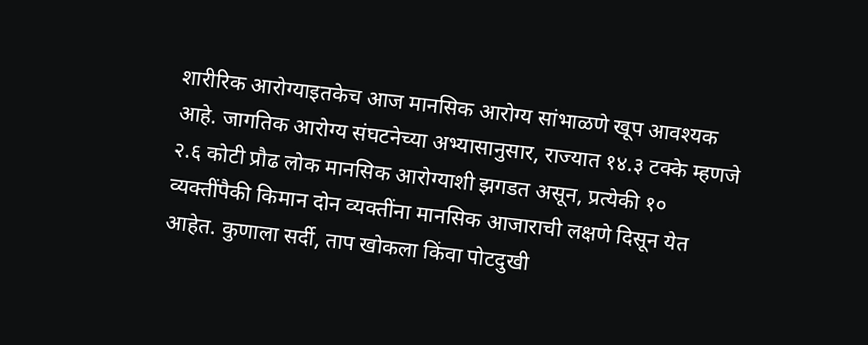शारीरिक आरोग्याइतकेच आज मानसिक आरोग्य सांभाळणे खूप आवश्यक आहे. जागतिक आरोग्य संघटनेच्या अभ्यासानुसार, राज्यात १४.३ टक्के म्हणजे २.६ कोटी प्रौढ लोक मानसिक आरोग्याशी झगडत असून, प्रत्येकी १० व्यक्तींपैकी किमान दोन व्यक्तींना मानसिक आजाराची लक्षणे दिसून येत आहेत. कुणाला सर्दी, ताप खोकला किंवा पोटदुखी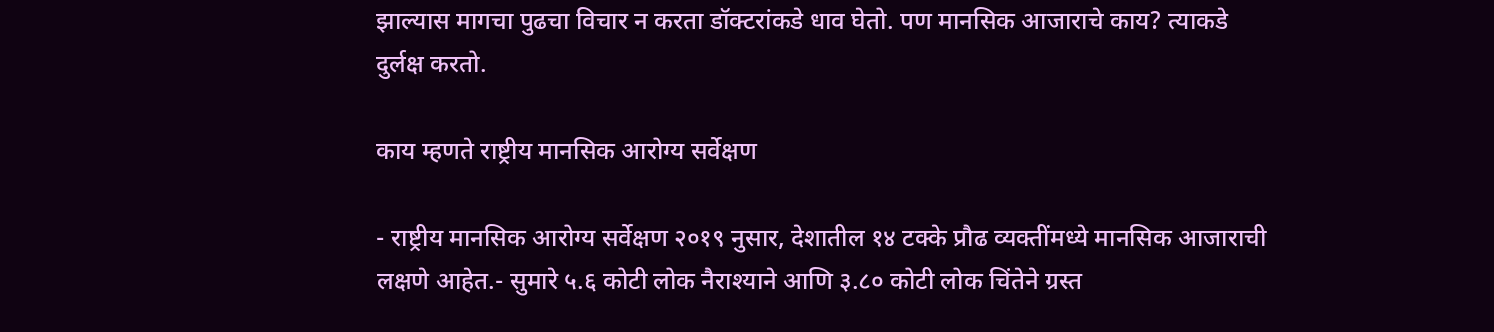झाल्यास मागचा पुढचा विचार न करता डॉक्टरांकडे धाव घेतो. पण मानसिक आजाराचे काय? त्याकडे दुर्लक्ष करतो.

काय म्हणते राष्ट्रीय मानसिक आरोग्य सर्वेक्षण

- राष्ट्रीय मानसिक आरोग्य सर्वेक्षण २०१९ नुसार, देशातील १४ टक्के प्रौढ व्यक्तींमध्ये मानसिक आजाराची लक्षणे आहेत.- सुमारे ५.६ कोटी लोक नैराश्याने आणि ३.८० कोटी लोक चिंतेने ग्रस्त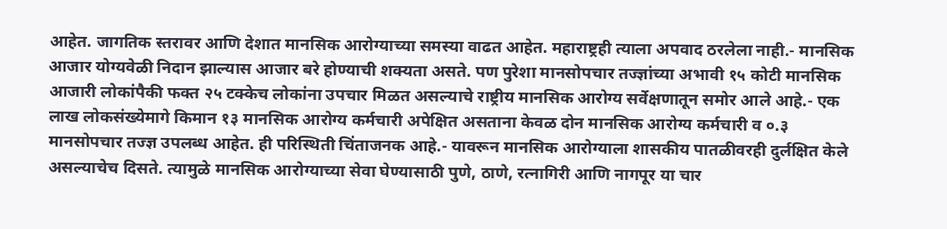आहेत. जागतिक स्तरावर आणि देशात मानसिक आरोग्याच्या समस्या वाढत आहेत. महाराष्ट्रही त्याला अपवाद ठरलेला नाही.- मानसिक आजार योग्यवेळी निदान झाल्यास आजार बरे होण्याची शक्यता असते. पण पुरेशा मानसोपचार तज्ज्ञांच्या अभावी १५ कोटी मानसिक आजारी लोकांपैकी फक्त २५ टक्केच लोकांना उपचार मिळत असल्याचे राष्ट्रीय मानसिक आरोग्य सर्वेक्षणातून समोर आले आहे.- एक लाख लोकसंख्येमागे किमान १३ मानसिक आरोग्य कर्मचारी अपेक्षित असताना केवळ दोन मानसिक आरोग्य कर्मचारी व ०.३ मानसोपचार तज्ज्ञ उपलब्ध आहेत. ही परिस्थिती चिंताजनक आहे.- यावरून मानसिक आरोग्याला शासकीय पातळीवरही दुर्लक्षित केले असल्याचेच दिसते. त्यामुळे मानसिक आरोग्याच्या सेवा घेण्यासाठी पुणे, ठाणे, रत्नागिरी आणि नागपूर या चार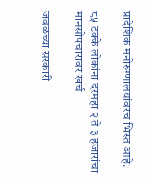प्रादेशिक मनोरुग्णालयांवरच भिस्त आहे.

८५ टक्के लोकांना दरमहा २ ते ३ हजारांचा मानसोपचारावर खर्च

जवळच्या सरकारी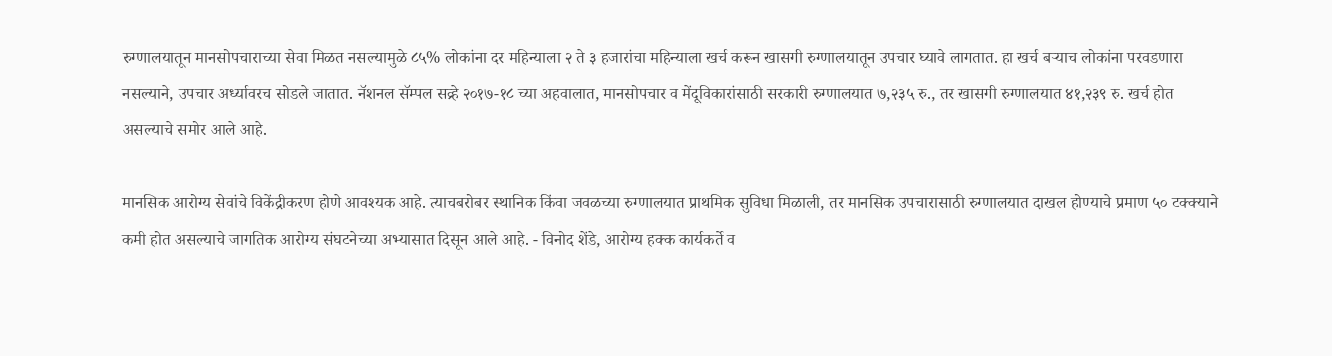रुग्णालयातून मानसोपचाराच्या सेवा मिळत नसल्यामुळे ८५% लोकांना दर महिन्याला २ ते ३ हजारांचा महिन्याला खर्च करून खासगी रुग्णालयातून उपचार घ्यावे लागतात. हा खर्च बऱ्याच लोकांना परवडणारा नसल्याने, उपचार अर्ध्यावरच सोडले जातात. नॅशनल सॅम्पल सव्र्हे २०१७-१८ च्या अहवालात, मानसोपचार व मेंदूविकारांसाठी सरकारी रुग्णालयात ७,२३५ रु., तर खासगी रुग्णालयात ४१,२३९ रु. खर्च होत असल्याचे समोर आले आहे.

मानसिक आरोग्य सेवांचे विकेंद्रीकरण होणे आवश्यक आहे. त्याचबरोबर स्थानिक किंवा जवळच्या रुग्णालयात प्राथमिक सुविधा मिळाली, तर मानसिक उपचारासाठी रुग्णालयात दाखल होण्याचे प्रमाण ५० टक्क्याने कमी होत असल्याचे जागतिक आरोग्य संघटनेच्या अभ्यासात दिसून आले आहे. - विनोद शेंडे, आरोग्य हक्क कार्यकर्ते व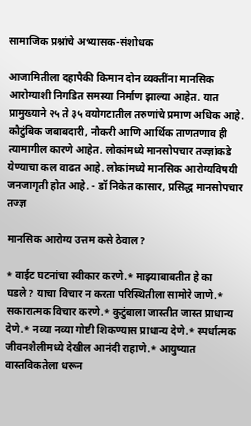सामाजिक प्रश्नांचे अभ्यासक-संशोधक

आजामितीला दहापैकी किमान दोन व्यक्तींना मानसिक आरोग्याशी निगडित समस्या निर्माण झाल्या आहेत. यात प्रामुख्याने २५ ते ३५ वयोगटातील तरुणांचे प्रमाण अधिक आहे. कौटुंबिक जबाबदारी, नौकरी आणि आर्थिक ताणतणाव ही त्यामागील कारणे आहेत. लोकांमध्ये मानसोपचार तज्ज्ञांकडे येण्याचा कल वाढत आहे. लोकांमध्ये मानसिक आरोग्यविषयी जनजागृती होत आहे. - डॉ निकेत कासार, प्रसिद्ध मानसोपचार तज्ज्ञ

मानसिक आरोग्य उत्तम कसे ठेवाल?

* वाईट घटनांचा स्वीकार करणे.* माझ्याबाबतीत हे का घडले? याचा विचार न करता परिस्थितीला सामोरे जाणे.* सकारात्मक विचार करणे.* कुटुंबाला जास्तीत जास्त प्राधान्य देणे.* नव्या नव्या गोष्टी शिकण्यास प्राधान्य देणे.* स्पर्धात्मक जीवनशैलीमध्ये देखील आनंदी राहाणे.* आयुष्यात वास्तविकतेला धरून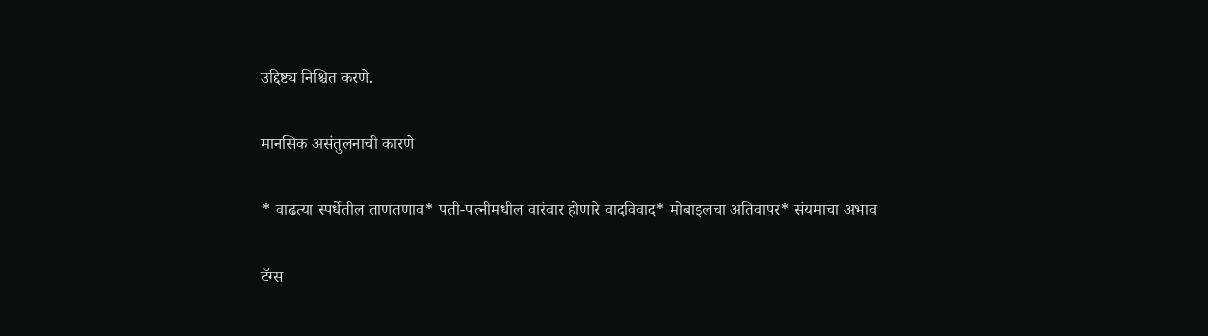उद्दिष्ट्य निश्चित करणे.

मानसिक असंतुलनाची कारणे

* वाढत्या स्पर्धेतील ताणतणाव* पती-पत्नीमधील वारंवार होणारे वादविवाद* मोबाइलचा अतिवापर* संयमाचा अभाव

टॅग्स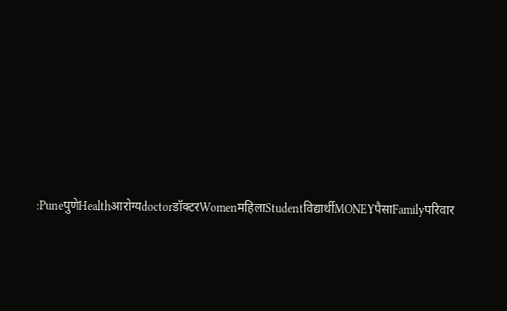:PuneपुणेHealthआरोग्यdoctorडॉक्टरWomenमहिलाStudentविद्यार्थीMONEYपैसाFamilyपरिवार